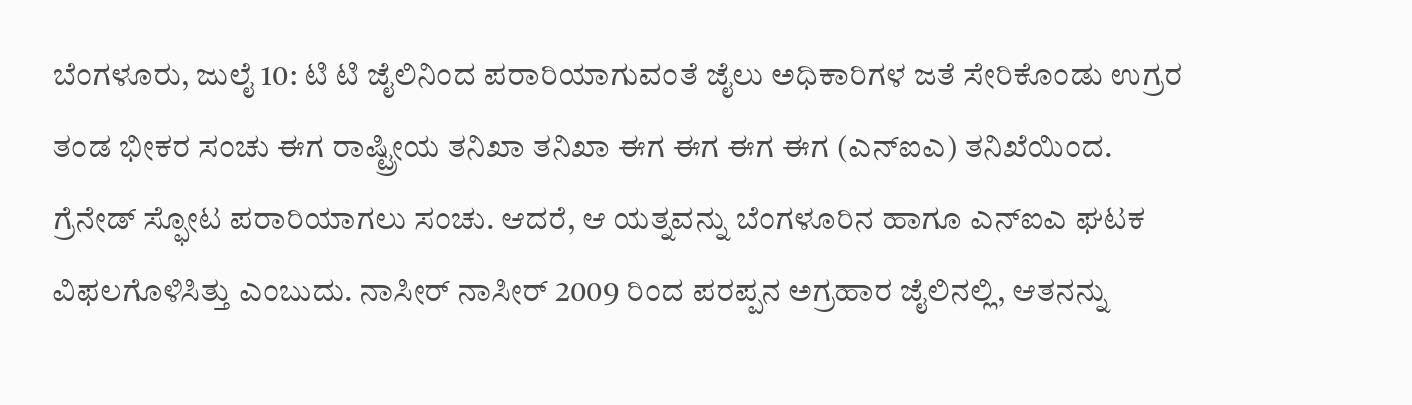ಬೆಂಗಳೂರು, ಜುಲೈ 10: ಟಿ ಟಿ ಜೈಲಿನಿಂದ ಪರಾರಿಯಾಗುವಂತೆ ಜೈಲು ಅಧಿಕಾರಿಗಳ ಜತೆ ಸೇರಿಕೊಂಡು ಉಗ್ರರ ತಂಡ ಭೀಕರ ಸಂಚು ಈಗ ರಾಷ್ಟ್ರೀಯ ತನಿಖಾ ತನಿಖಾ ಈಗ ಈಗ ಈಗ ಈಗ (ಎನ್ಐಎ) ತನಿಖೆಯಿಂದ. ಗ್ರೆನೇಡ್ ಸ್ಫೋಟ ಪರಾರಿಯಾಗಲು ಸಂಚು. ಆದರೆ, ಆ ಯತ್ನವನ್ನು ಬೆಂಗಳೂರಿನ ಹಾಗೂ ಎನ್ಐಎ ಘಟಕ ವಿಫಲಗೊಳಿಸಿತ್ತು ಎಂಬುದು. ನಾಸೀರ್ ನಾಸೀರ್ 2009 ರಿಂದ ಪರಪ್ಪನ ಅಗ್ರಹಾರ ಜೈಲಿನಲ್ಲಿ, ಆತನನ್ನು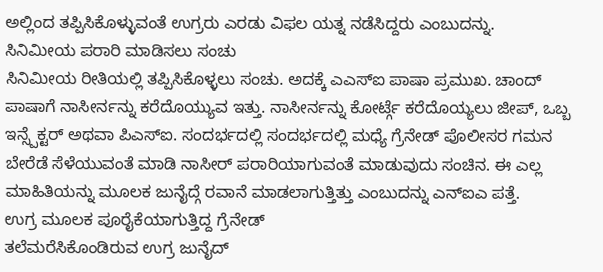ಅಲ್ಲಿಂದ ತಪ್ಪಿಸಿಕೊಳ್ಳುವಂತೆ ಉಗ್ರರು ಎರಡು ವಿಫಲ ಯತ್ನ ನಡೆಸಿದ್ದರು ಎಂಬುದನ್ನು.
ಸಿನಿಮೀಯ ಪರಾರಿ ಮಾಡಿಸಲು ಸಂಚು
ಸಿನಿಮೀಯ ರೀತಿಯಲ್ಲಿ ತಪ್ಪಿಸಿಕೊಳ್ಳಲು ಸಂಚು. ಅದಕ್ಕೆ ಎಎಸ್ಐ ಪಾಷಾ ಪ್ರಮುಖ. ಚಾಂದ್ ಪಾಷಾಗೆ ನಾಸೀರ್ನನ್ನು ಕರೆದೊಯ್ಯುವ ಇತ್ತು. ನಾಸೀರ್ನನ್ನು ಕೋರ್ಟ್ಗೆ ಕರೆದೊಯ್ಯಲು ಜೀಪ್, ಒಬ್ಬ ಇನ್ಸ್ಪೆಕ್ಟರ್ ಅಥವಾ ಪಿಎಸ್ಐ. ಸಂದರ್ಭದಲ್ಲಿ ಸಂದರ್ಭದಲ್ಲಿ ಮಧ್ಯೆ ಗ್ರೆನೇಡ್ ಪೊಲೀಸರ ಗಮನ ಬೇರೆಡೆ ಸೆಳೆಯುವಂತೆ ಮಾಡಿ ನಾಸೀರ್ ಪರಾರಿಯಾಗುವಂತೆ ಮಾಡುವುದು ಸಂಚಿನ. ಈ ಎಲ್ಲ ಮಾಹಿತಿಯನ್ನು ಮೂಲಕ ಜುನೈದ್ಗೆ ರವಾನೆ ಮಾಡಲಾಗುತ್ತಿತ್ತು ಎಂಬುದನ್ನು ಎನ್ಐಎ ಪತ್ತೆ.
ಉಗ್ರ ಮೂಲಕ ಪೂರೈಕೆಯಾಗುತ್ತಿದ್ದ ಗ್ರೆನೇಡ್
ತಲೆಮರೆಸಿಕೊಂಡಿರುವ ಉಗ್ರ ಜುನೈದ್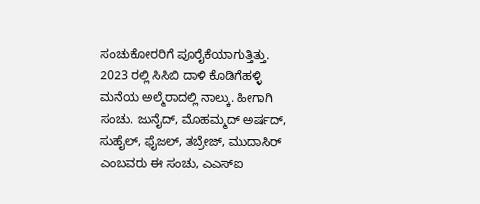ಸಂಚುಕೋರರಿಗೆ ಪೂರೈಕೆಯಾಗುತ್ತಿತ್ತು. 2023 ರಲ್ಲಿ ಸಿಸಿಬಿ ದಾಳಿ ಕೊಡಿಗೆಹಳ್ಳಿ ಮನೆಯ ಅಲ್ಮೆರಾದಲ್ಲಿ ನಾಲ್ಕು. ಹೀಗಾಗಿ ಸಂಚು. ಜುನೈದ್, ಮೊಹಮ್ಮದ್ ಅರ್ಷದ್, ಸುಹೈಲ್, ಫೈಜಲ್, ತಬ್ರೇಜ್, ಮುದಾಸಿರ್ ಎಂಬವರು ಈ ಸಂಚು, ಎಎಸ್ಐ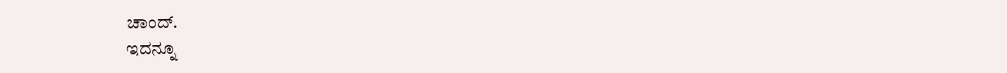ಚಾಂದ್.
ಇದನ್ನೂ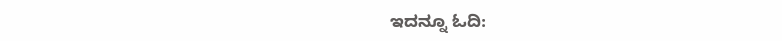ಇದನ್ನೂ ಓದಿ: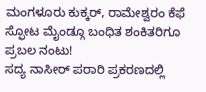ಮಂಗಳೂರು ಕುಕ್ಕರ್, ರಾಮೇಶ್ವರಂ ಕೆಫೆ ಸ್ಫೋಟ ಮೈಂಡ್ಗೂ ಬಂಧಿತ ಶಂಕಿತರಿಗೂ ಪ್ರಬಲ ನಂಟು!
ಸದ್ಯ ನಾಸೀರ್ ಪರಾರಿ ಪ್ರಕರಣದಲ್ಲಿ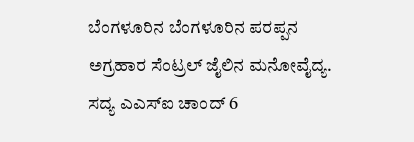ಬೆಂಗಳೂರಿನ ಬೆಂಗಳೂರಿನ ಪರಪ್ಪನ ಅಗ್ರಹಾರ ಸೆಂಟ್ರಲ್ ಜೈಲಿನ ಮನೋವೈದ್ಯ. ಸದ್ಯ ಎಎಸ್ಐ ಚಾಂದ್ 6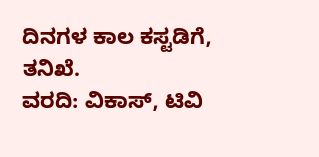ದಿನಗಳ ಕಾಲ ಕಸ್ಟಡಿಗೆ, ತನಿಖೆ.
ವರದಿ: ವಿಕಾಸ್, ಟಿವಿ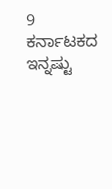9
ಕರ್ನಾಟಕದ ಇನ್ನಷ್ಟು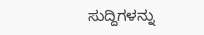ಸುದ್ದಿಗಳನ್ನು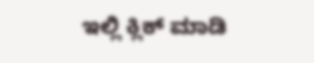ಇಲ್ಲಿ ಕ್ಲಿಕ್ ಮಾಡಿ